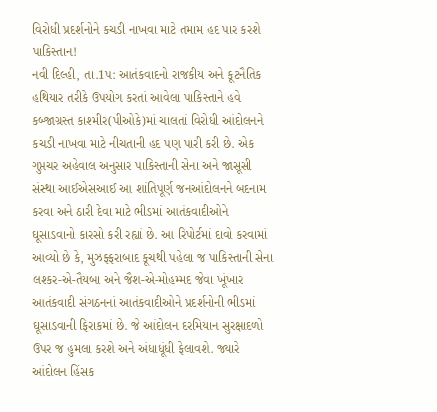વિરોધી પ્રદર્શનોને કચડી નાખવા માટે તમામ હદ પાર કરશે પાકિસ્તાન!
નવી દિલ્હી, તા.1પ: આતંકવાદનો રાજકીય અને કૂટનૈતિક હથિયાર તરીકે ઉપયોગ કરતાં આવેલા પાકિસ્તાને હવે કબ્જાગ્રસ્ત કાશ્મીર(પીઓકે)માં ચાલતાં વિરોધી આંદોલનને કચડી નાખવા માટે નીચતાની હદ પણ પારી કરી છે. એક ગુપ્તચર અહેવાલ અનુસાર પાકિસ્તાની સેના અને જાસૂસી સંસ્થા આઈએસઆઈ આ શાંતિપૂર્ણ જનઆંદોલનને બદનામ કરવા અને ઠારી દેવા માટે ભીડમાં આતંકવાદીઓને ઘૂસાડવાનો કારસો કરી રહ્યાં છે. આ રિપોર્ટમાં દાવો કરવામાં આવ્યો છે કે, મુઝફ્ફરાબાદ કૂચથી પહેલા જ પાકિસ્તાની સેના લશ્કર-એ-તૈયબા અને જૈશ-એ-મોહમ્મદ જેવા ખૂંખાર આતંકવાદી સંગઠનનાં આતંકવાદીઓને પ્રદર્શનોની ભીડમાં ઘૂસાડવાની ફિરાકમાં છે. જે આંદોલન દરમિયાન સુરક્ષાદળો ઉપર જ હુમલા કરશે અને અંધાધૂંધી ફેલાવશે. જ્યારે આંદોલન હિંસક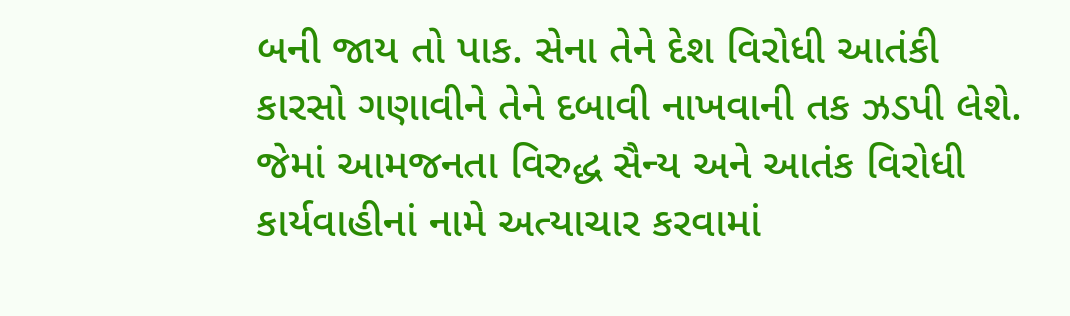બની જાય તો પાક. સેના તેને દેશ વિરોધી આતંકી કારસો ગણાવીને તેને દબાવી નાખવાની તક ઝડપી લેશે. જેમાં આમજનતા વિરુદ્ધ સૈન્ય અને આતંક વિરોધી કાર્યવાહીનાં નામે અત્યાચાર કરવામાં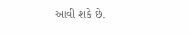આવી શકે છે.